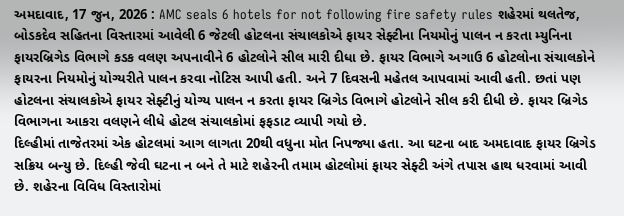અમદાવાદ, 17 જુન, 2026 : AMC seals 6 hotels for not following fire safety rules શહેરમાં થલતેજ, બોડકદેવ સહિતના વિસ્તારમાં આવેલી 6 જેટલી હોટલના સંચાલકોએ ફાયર સેફ્ટીના નિયમોનું પાલન ન કરતા મ્યુનિના ફાયરબ્રિગેડ વિભાગે કડક વલણ અપનાવીને 6 હોટલોને સીલ મારી દીધા છે. ફાયર વિભાગે અગાઉ 6 હોટલોના સંચાલકોને ફાયરના નિયમોનું યોગ્યરીતે પાલન કરવા નોટિસ આપી હતી. અને 7 દિવસની મહેતલ આપવામાં આવી હતી. છતાં પણ હોટલના સંચાલકોએ ફાયર સેફ્ટીનું યોગ્ય પાલન ન કરતા ફાયર બ્રિગેડ વિભાગે હોટલોને સીલ કરી દીધી છે. ફાયર બ્રિગેડ વિભાગના આકરા વલણને લીધે હોટલ સંચાલકોમાં ફફડાટ વ્યાપી ગયો છે.
દિલ્હીમાં તાજેતરમાં એક હોટલમાં આગ લાગતા 20થી વધુના મોત નિપજ્યા હતા. આ ઘટના બાદ અમદાવાદ ફાયર બ્રિગેડ સક્રિય બન્યુ છે. દિલ્હી જેવી ઘટના ન બને તે માટે શહેરની તમામ હોટલોમાં ફાયર સેફ્ટી અંગે તપાસ હાથ ધરવામાં આવી છે. શહેરના વિવિધ વિસ્તારોમાં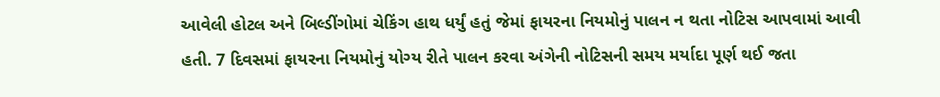આવેલી હોટલ અને બિલ્ડીંગોમાં ચેકિંગ હાથ ધર્યું હતું જેમાં ફાયરના નિયમોનું પાલન ન થતા નોટિસ આપવામાં આવી હતી. 7 દિવસમાં ફાયરના નિયમોનું યોગ્ય રીતે પાલન કરવા અંગેની નોટિસની સમય મર્યાદા પૂર્ણ થઈ જતા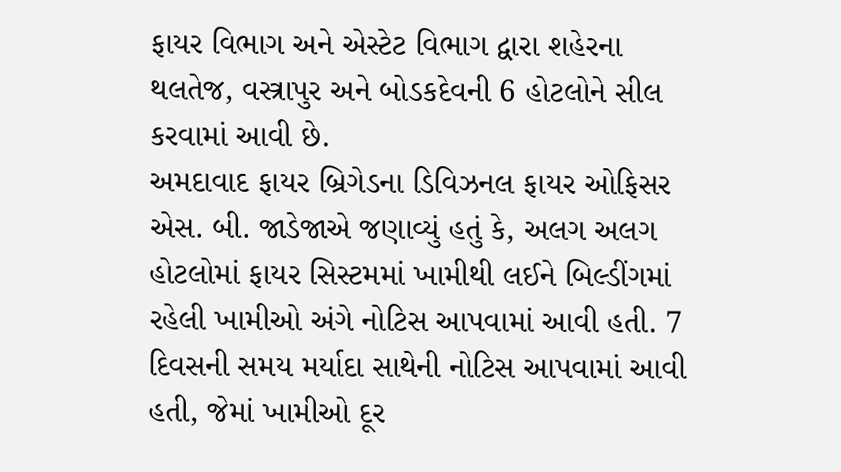ફાયર વિભાગ અને એસ્ટેટ વિભાગ દ્વારા શહેરના થલતેજ, વસ્ત્રાપુર અને બોડકદેવની 6 હોટલોને સીલ કરવામાં આવી છે.
અમદાવાદ ફાયર બ્રિગેડના ડિવિઝનલ ફાયર ઓફિસર એસ. બી. જાડેજાએ જણાવ્યું હતું કે, અલગ અલગ હોટલોમાં ફાયર સિસ્ટમમાં ખામીથી લઈને બિલ્ડીંગમાં રહેલી ખામીઓ અંગે નોટિસ આપવામાં આવી હતી. 7 દિવસની સમય મર્યાદા સાથેની નોટિસ આપવામાં આવી હતી, જેમાં ખામીઓ દૂર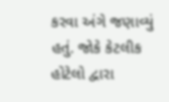કરવા અંગે જણાવ્યું હતું. જોકે કેટલીક હોટેલો દ્વારા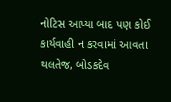નોટિસ આપ્યા બાદ પણ કોઈ કાર્યવાહી ન કરવામાં આવતા થલતેજ, બોડકદેવ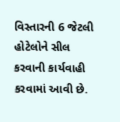વિસ્તારની 6 જેટલી હોટેલોને સીલ કરવાની કાર્યવાહી કરવામાં આવી છે.